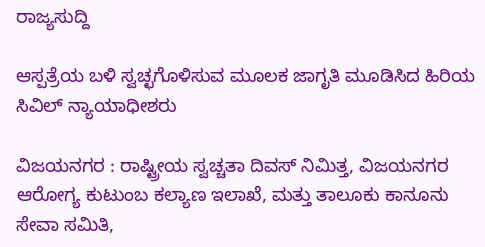ರಾಜ್ಯಸುದ್ದಿ

ಆಸ್ಪತ್ರೆಯ ಬಳಿ ಸ್ವಚ್ಛಗೊಳಿಸುವ ಮೂಲಕ ಜಾಗೃತಿ ಮೂಡಿಸಿದ ಹಿರಿಯ ಸಿವಿಲ್ ನ್ಯಾಯಾಧೀಶರು

ವಿಜಯನಗರ : ರಾಷ್ಟ್ರೀಯ ಸ್ವಚ್ಚತಾ ದಿವಸ್ ನಿಮಿತ್ತ, ವಿಜಯನಗರ ಆರೋಗ್ಯ ಕುಟುಂಬ ಕಲ್ಯಾಣ ಇಲಾಖೆ, ಮತ್ತು ತಾಲೂಕು ಕಾನೂನು ಸೇವಾ ಸಮಿತಿ,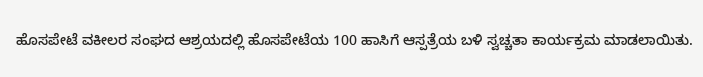ಹೊಸಪೇಟೆ ವಕೀಲರ ಸಂಘದ ಆಶ್ರಯದಲ್ಲಿ ಹೊಸಪೇಟೆಯ 100 ಹಾಸಿಗೆ ಆಸ್ಪತ್ರೆಯ ಬಳಿ ಸ್ವಚ್ಚತಾ ಕಾರ್ಯಕ್ರಮ ಮಾಡಲಾಯಿತು.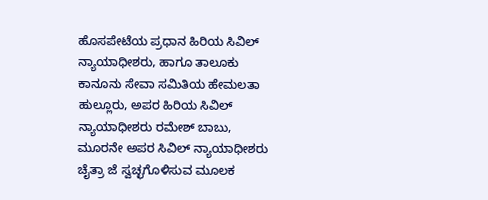ಹೊಸಪೇಟೆಯ ಪ್ರಧಾನ ಹಿರಿಯ ಸಿವಿಲ್ ನ್ಯಾಯಾಧೀಶರು, ಹಾಗೂ ತಾಲೂಕು ಕಾನೂನು ಸೇವಾ ಸಮಿತಿಯ ಹೇಮಲತಾ ಹುಲ್ಲೂರು, ಅಪರ ಹಿರಿಯ ಸಿವಿಲ್ ನ್ಯಾಯಾಧೀಶರು ರಮೇಶ್ ಬಾಬು, ಮೂರನೇ ಅಪರ ಸಿವಿಲ್ ನ್ಯಾಯಾಧೀಶರು ಚೈತ್ರಾ ಜೆ ಸ್ವಚ್ಛಗೊಳಿಸುವ ಮೂಲಕ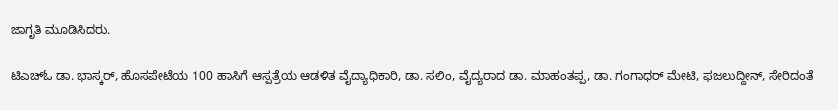ಜಾಗೃತಿ ಮೂಡಿಸಿದರು.

ಟಿಎಚ್ಓ ಡಾ. ಭಾಸ್ಕರ್, ಹೊಸಪೇಟೆಯ 100 ಹಾಸಿಗೆ ಆಸ್ಪತ್ರೆಯ ಆಡಳಿತ ವೈದ್ಯಾಧಿಕಾರಿ, ಡಾ. ಸಲಿಂ, ವೈದ್ಯರಾದ ಡಾ. ಮಾಹಂತಪ್ಪ, ಡಾ. ಗಂಗಾಧರ್ ಮೇಟಿ, ಫಜಲುದ್ದೀನ್, ಸೇರಿದಂತೆ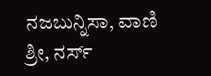ನಜಬುನ್ನಿಸಾ, ವಾಣಿ ಶ್ರೀ, ನರ್ಸ್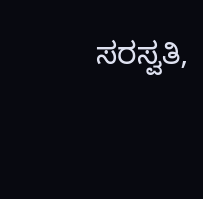ಸರಸ್ವತಿ,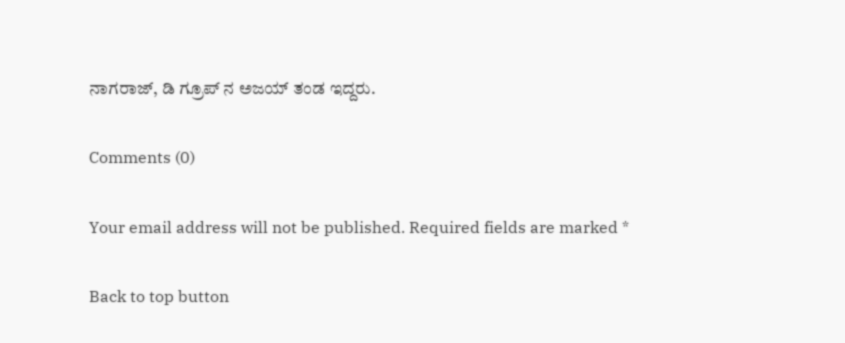ನಾಗರಾಜ್, ಡಿ ಗ್ರೂಪ್ ನ ಅಜಯ್ ತಂಡ ಇದ್ದರು.

Comments (0)

Your email address will not be published. Required fields are marked *

Back to top button